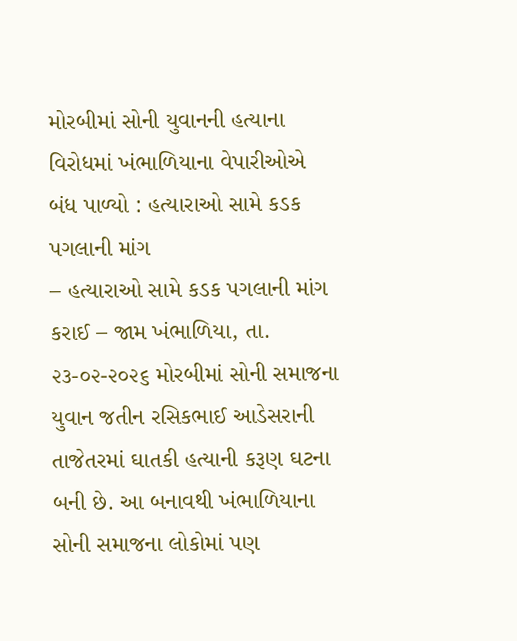મોરબીમાં સોની યુવાનની હત્યાના વિરોધમાં ખંભાળિયાના વેપારીઓએ બંધ પાળ્યો : હત્યારાઓ સામે કડક પગલાની માંગ
– હત્યારાઓ સામે કડક પગલાની માંગ કરાઈ – જામ ખંભાળિયા, તા. ૨૩-૦૨-૨૦૨૬ મોરબીમાં સોની સમાજના યુવાન જતીન રસિકભાઈ આડેસરાની તાજેતરમાં ઘાતકી હત્યાની કરૂણ ઘટના બની છે. આ બનાવથી ખંભાળિયાના સોની સમાજના લોકોમાં પણ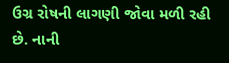ઉગ્ર રોષની લાગણી જોવા મળી રહી છે. નાની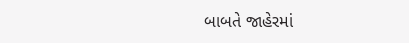બાબતે જાહેરમાં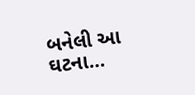બનેલી આ ઘટના…